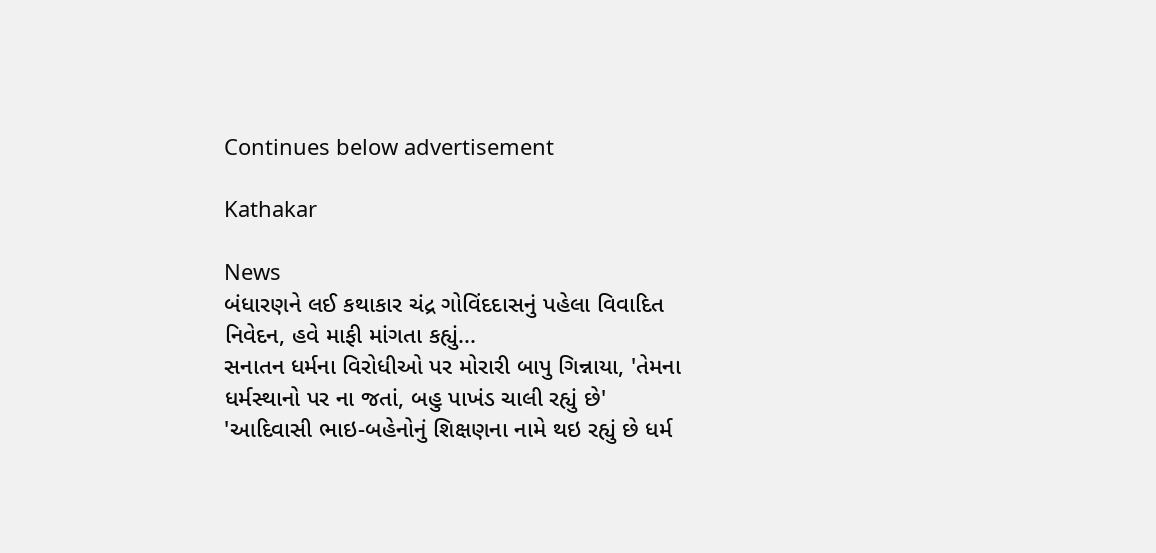Continues below advertisement

Kathakar

News
બંધારણને લઈ કથાકાર ચંદ્ર ગોવિંદદાસનું પહેલા વિવાદિત નિવેદન, હવે માફી માંગતા કહ્યું...
સનાતન ધર્મના વિરોધીઓ પર મોરારી બાપુ ગિન્નાયા, 'તેમના ધર્મસ્થાનો પર ના જતાં, બહુ પાખંડ ચાલી રહ્યું છે'
'આદિવાસી ભાઇ-બહેનોનું શિક્ષણના નામે થઇ રહ્યું છે ધર્મ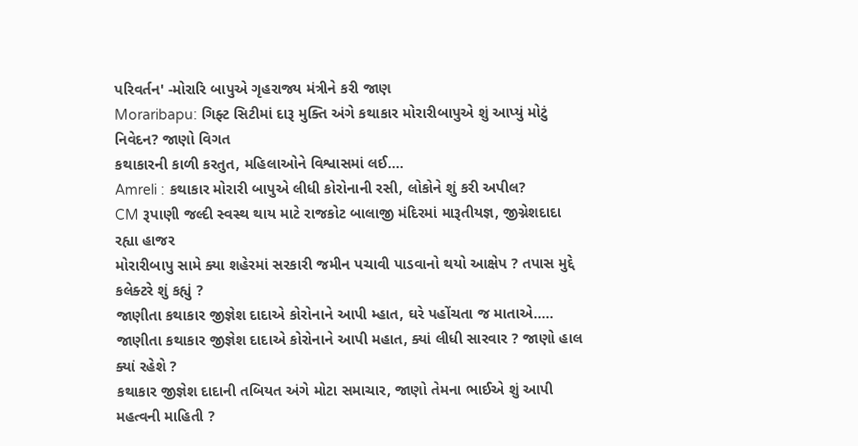પરિવર્તન' -મોરારિ બાપુએ ગૃહરાજ્ય મંત્રીને કરી જાણ
Moraribapu: ગિફ્ટ સિટીમાં દારૂ મુક્તિ અંગે કથાકાર મોરારીબાપુએ શું આપ્યું મોટું નિવેદન? જાણો વિગત
કથાકારની કાળી કરતુત, મહિલાઓને વિશ્વાસમાં લઈ....
Amreli : કથાકાર મોરારી બાપુએ લીધી કોરોનાની રસી, લોકોને શું કરી અપીલ?
CM રૂપાણી જલ્દી સ્વસ્થ થાય માટે રાજકોટ બાલાજી મંદિરમાં મારૂતીયજ્ઞ, જીગ્નેશદાદા રહ્યા હાજર
મોરારીબાપુ સામે ક્યા શહેરમાં સરકારી જમીન પચાવી પાડવાનો થયો આક્ષેપ ? તપાસ મુદ્દે કલેક્ટરે શું કહ્યું ?
જાણીતા કથાકાર જીજ્ઞેશ દાદાએ કોરોનાને આપી મ્હાત, ઘરે પહોંચતા જ માતાએ.....
જાણીતા કથાકાર જીજ્ઞેશ દાદાએ કોરોનાને આપી મહાત, ક્યાં લીધી સારવાર ? જાણો હાલ ક્યાં રહેશે ?
કથાકાર જીજ્ઞેશ દાદાની તબિયત અંગે મોટા સમાચાર, જાણો તેમના ભાઈએ શું આપી મહત્વની માહિતી ?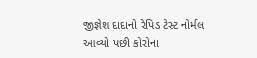જીજ્ઞેશ દાદાનો રેપિડ ટેસ્ટ નોર્મલ આવ્યો પછી કોરોના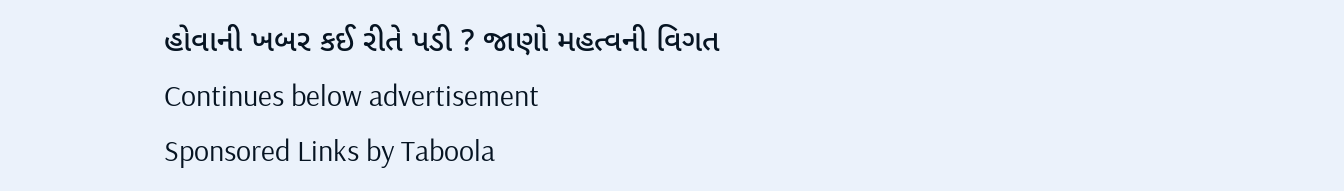હોવાની ખબર કઈ રીતે પડી ? જાણો મહત્વની વિગત
Continues below advertisement
Sponsored Links by Taboola